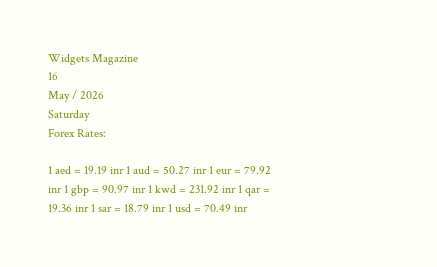Widgets Magazine
16
May / 2026
Saturday
Forex Rates:

1 aed = 19.19 inr 1 aud = 50.27 inr 1 eur = 79.92 inr 1 gbp = 90.97 inr 1 kwd = 231.92 inr 1 qar = 19.36 inr 1 sar = 18.79 inr 1 usd = 70.49 inr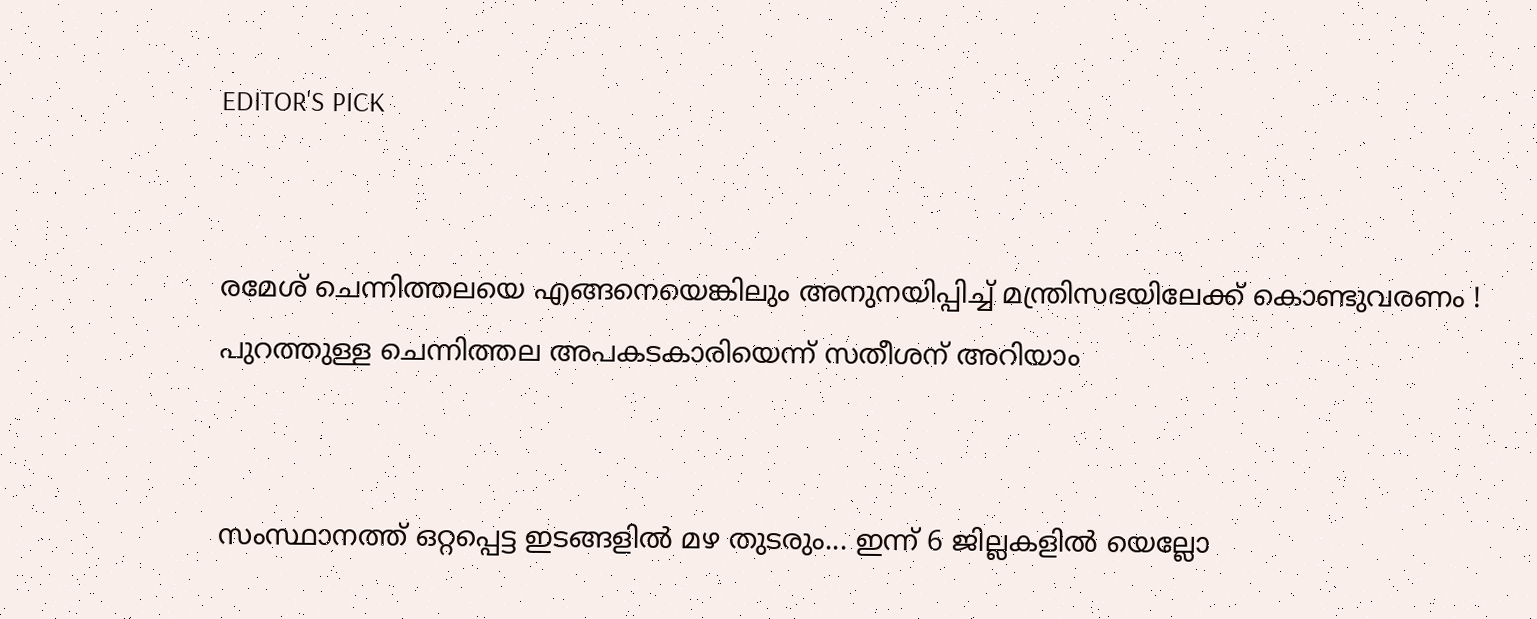EDITOR'S PICK


രമേശ് ചെന്നിത്തലയെ എങ്ങനെയെങ്കിലും അനുനയിപ്പിച്ച് മന്ത്രിസഭയിലേക്ക് കൊണ്ടുവരണം ! പുറത്തുള്ള ചെന്നിത്തല അപകടകാരിയെന്ന് സതീശന് അറിയാം


സംസ്ഥാനത്ത് ഒറ്റപ്പെട്ട ഇടങ്ങളിൽ മഴ തുടരും... ഇന്ന് 6 ജില്ലകളിൽ യെല്ലോ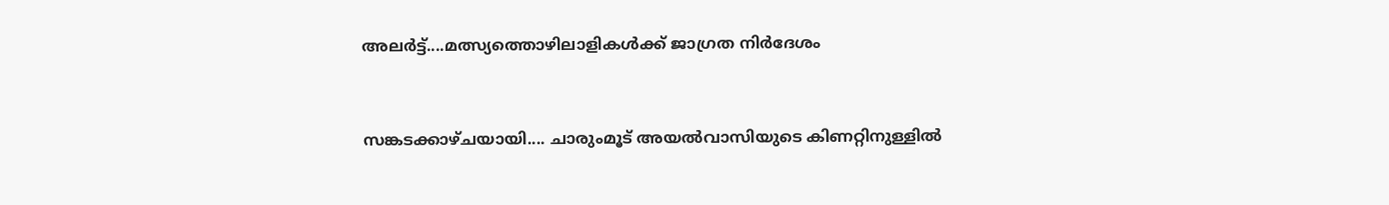അലർട്ട്....മത്സ്യത്തൊഴിലാളികൾക്ക് ജാഗ്രത നിർദേശം


സങ്കടക്കാഴ്ചയായി.... ചാരുംമൂട് അയൽവാസിയുടെ കിണറ്റിനുള്ളിൽ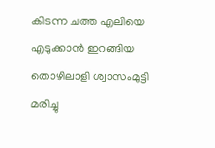കിടന്ന ചത്ത എലിയെ എടുക്കാൻ ഇറങ്ങിയ തൊഴിലാളി ശ്വാസംമുട്ടി മരിച്ചു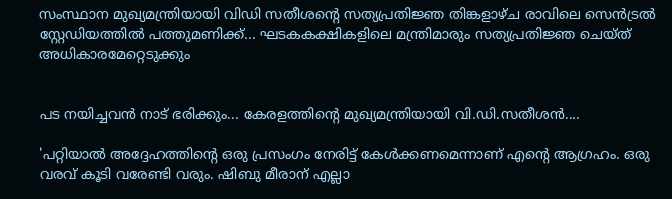സംസ്ഥാന മുഖ്യമന്ത്രിയായി വിഡി സതീശന്റെ സത്യപ്രതിജ്ഞ തിങ്കളാഴ്ച രാവിലെ സെൻട്രൽ സ്റ്റേഡിയത്തിൽ പത്തുമണിക്ക്... ഘടകകക്ഷികളിലെ മന്ത്രിമാരും സത്യപ്രതിജ്ഞ ചെയ്ത് അധികാരമേറ്റെടുക്കും


പട നയിച്ചവൻ നാട് ഭരിക്കും... കേരളത്തിന്റെ മുഖ്യമന്ത്രിയായി വി.ഡി.സതീശൻ....

'പറ്റിയാൽ അദ്ദേഹത്തിന്റെ ഒരു പ്രസംഗം നേരിട്ട് കേൾക്കണമെന്നാണ് എന്റെ ആഗ്രഹം. ഒരു വരവ് കൂടി വരേണ്ടി വരും. ഷിബു മീരാന് എല്ലാ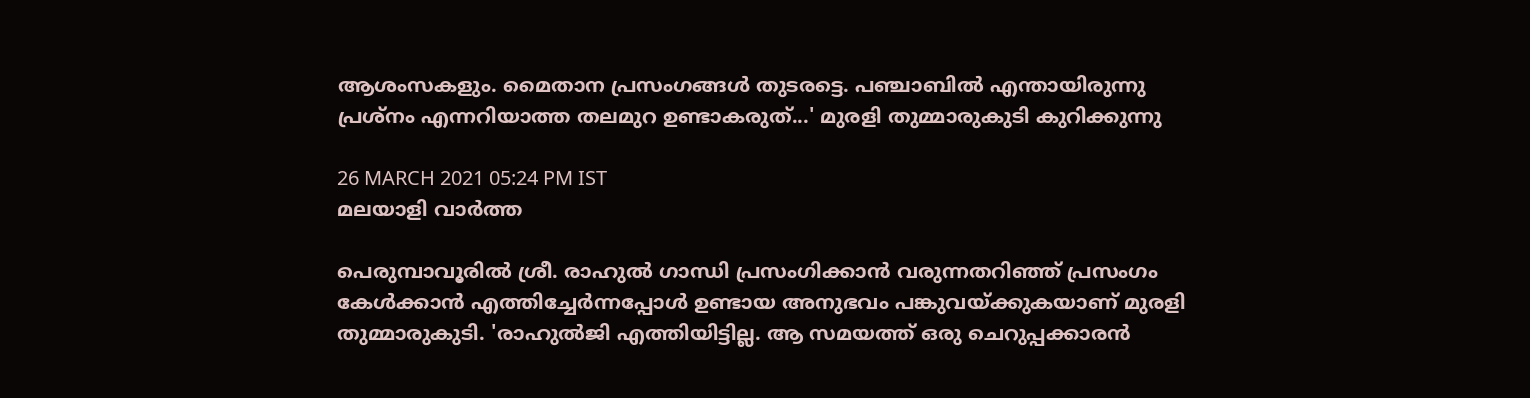ആശംസകളും. മൈതാന പ്രസംഗങ്ങൾ തുടരട്ടെ. പഞ്ചാബിൽ എന്തായിരുന്നു പ്രശ്നം എന്നറിയാത്ത തലമുറ ഉണ്ടാകരുത്...' മുരളി തുമ്മാരുകുടി കുറിക്കുന്നു

26 MARCH 2021 05:24 PM IST
മലയാളി വാര്‍ത്ത

പെരുമ്പാവൂരിൽ ശ്രീ. രാഹുൽ ഗാന്ധി പ്രസംഗിക്കാൻ വരുന്നതറിഞ്ഞ് പ്രസംഗം കേൾക്കാൻ എത്തിച്ചേർന്നപ്പോൾ ഉണ്ടായ അനുഭവം പങ്കുവയ്ക്കുകയാണ് മുരളി തുമ്മാരുകുടി. 'രാഹുൽജി എത്തിയിട്ടില്ല. ആ സമയത്ത് ഒരു ചെറുപ്പക്കാരൻ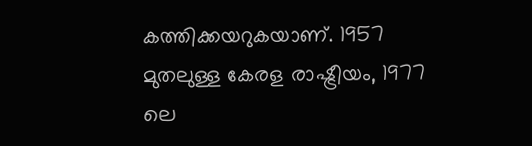കത്തിക്കയറുകയാണ്. 1957 മുതലുള്ള കേരള രാഷ്ട്രീയം, 1977 ലെ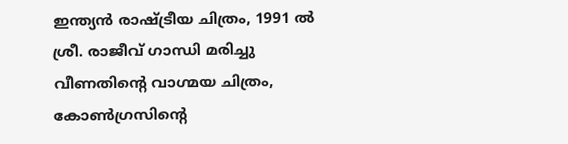ഇന്ത്യൻ രാഷ്ട്രീയ ചിത്രം, 1991 ൽ ശ്രീ. രാജീവ് ഗാന്ധി മരിച്ചു വീണതിന്റെ വാഗ്മയ ചിത്രം, കോൺഗ്രസിന്റെ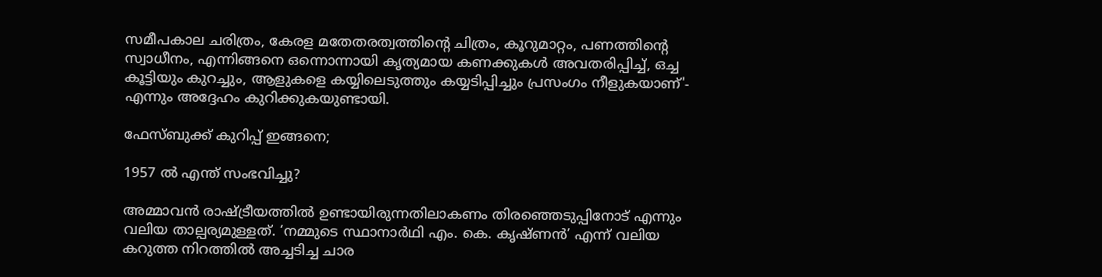സമീപകാല ചരിത്രം, കേരള മതേതരത്വത്തിന്റെ ചിത്രം, കൂറുമാറ്റം, പണത്തിന്റെ സ്വാധീനം, എന്നിങ്ങനെ ഒന്നൊന്നായി കൃത്യമായ കണക്കുകൾ അവതരിപ്പിച്ച്, ഒച്ച കൂട്ടിയും കുറച്ചും, ആളുകളെ കയ്യിലെടുത്തും കയ്യടിപ്പിച്ചും പ്രസംഗം നീളുകയാണ്'- എന്നും അദ്ദേഹം കുറിക്കുകയുണ്ടായി.

ഫേസ്ബുക്ക് കുറിപ്പ് ഇങ്ങനെ;

1957 ൽ എന്ത് സംഭവിച്ചു?

അമ്മാവൻ രാഷ്ട്രീയത്തിൽ ഉണ്ടായിരുന്നതിലാകണം തിരഞ്ഞെടുപ്പിനോട് എന്നും വലിയ താല്പര്യമുള്ളത്. ‘നമ്മുടെ സ്ഥാനാർഥി എം. കെ. കൃഷ്ണൻ’ എന്ന് വലിയ കറുത്ത നിറത്തിൽ അച്ചടിച്ച ചാര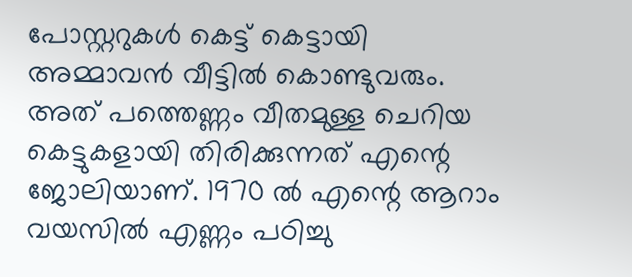പോസ്റ്ററുകൾ കെട്ട് കെട്ടായി അമ്മാവൻ വീട്ടിൽ കൊണ്ടുവരും. അത് പത്തെണ്ണം വീതമുള്ള ചെറിയ കെട്ടുകളായി തിരിക്കുന്നത് എന്റെ ജോലിയാണ്. 1970 ൽ എന്റെ ആറാം വയസിൽ എണ്ണം പഠിച്ചു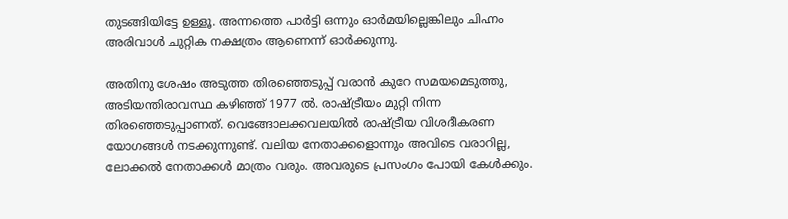തുടങ്ങിയിട്ടേ ഉള്ളൂ. അന്നത്തെ പാർട്ടി ഒന്നും ഓർമയില്ലെങ്കിലും ചിഹ്നം അരിവാൾ ചുറ്റിക നക്ഷത്രം ആണെന്ന് ഓർക്കുന്നു.

അതിനു ശേഷം അടുത്ത തിരഞ്ഞെടുപ്പ് വരാൻ കുറേ സമയമെടുത്തു, അടിയന്തിരാവസ്ഥ കഴിഞ്ഞ് 1977 ൽ. രാഷ്ട്രീയം മുറ്റി നിന്ന തിരഞ്ഞെടുപ്പാണത്. വെങ്ങോലക്കവലയിൽ രാഷ്ട്രീയ വിശദീകരണ യോഗങ്ങൾ നടക്കുന്നുണ്ട്. വലിയ നേതാക്കളൊന്നും അവിടെ വരാറില്ല, ലോക്കൽ നേതാക്കൾ മാത്രം വരും. അവരുടെ പ്രസംഗം പോയി കേൾക്കും.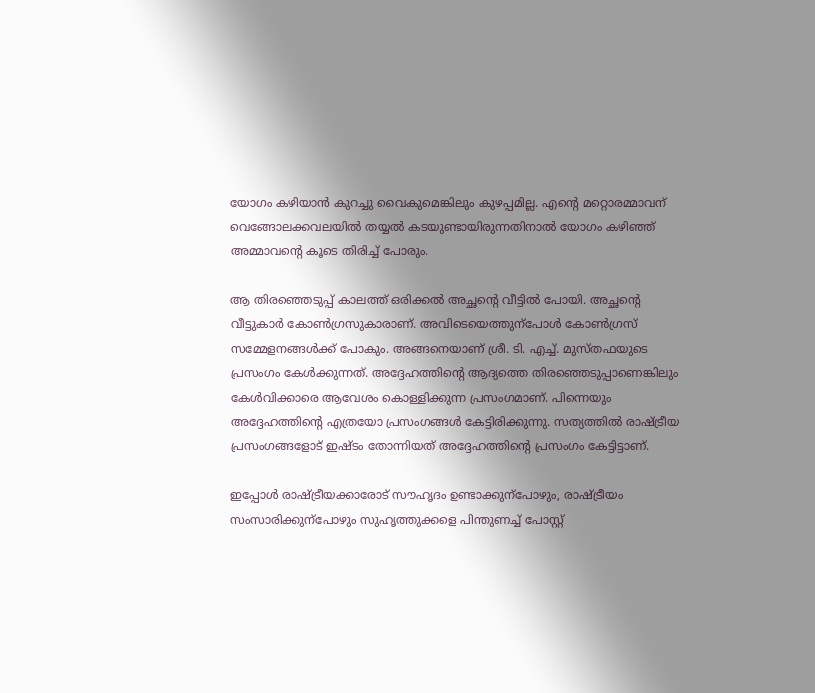യോഗം കഴിയാൻ കുറച്ചു വൈകുമെങ്കിലും കുഴപ്പമില്ല. എന്റെ മറ്റൊരമ്മാവന് വെങ്ങോലക്കവലയിൽ തയ്യൽ കടയുണ്ടായിരുന്നതിനാൽ യോഗം കഴിഞ്ഞ് അമ്മാവന്റെ കൂടെ തിരിച്ച് പോരും.

ആ തിരഞ്ഞെടുപ്പ് കാലത്ത് ഒരിക്കൽ അച്ഛന്റെ വീട്ടിൽ പോയി. അച്ഛന്റെ വീട്ടുകാർ കോൺഗ്രസുകാരാണ്. അവിടെയെത്തുന്പോൾ കോൺഗ്രസ് സമ്മേളനങ്ങൾക്ക് പോകും. അങ്ങനെയാണ് ശ്രീ. ടി. എച്ച്. മുസ്തഫയുടെ പ്രസംഗം കേൾക്കുന്നത്. അദ്ദേഹത്തിന്റെ ആദ്യത്തെ തിരഞ്ഞെടുപ്പാണെങ്കിലും കേൾവിക്കാരെ ആവേശം കൊള്ളിക്കുന്ന പ്രസംഗമാണ്. പിന്നെയും അദ്ദേഹത്തിന്റെ എത്രയോ പ്രസംഗങ്ങൾ കേട്ടിരിക്കുന്നു. സത്യത്തിൽ രാഷ്ട്രീയ പ്രസംഗങ്ങളോട് ഇഷ്ടം തോന്നിയത് അദ്ദേഹത്തിന്റെ പ്രസംഗം കേട്ടിട്ടാണ്.

ഇപ്പോൾ രാഷ്ട്രീയക്കാരോട് സൗഹൃദം ഉണ്ടാക്കുന്പോഴും, രാഷ്ട്രീയം സംസാരിക്കുന്പോഴും സുഹൃത്തുക്കളെ പിന്തുണച്ച് പോസ്റ്റ്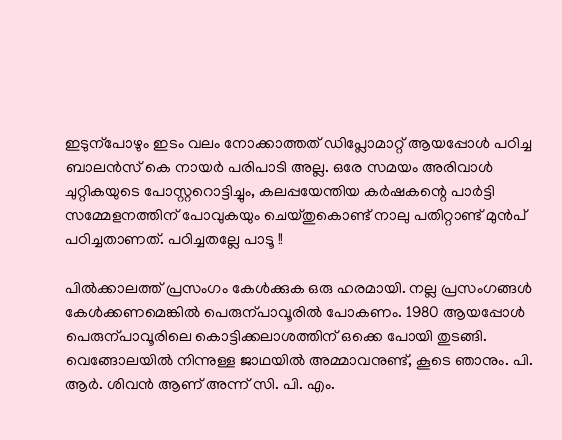ഇടുന്പോഴും ഇടം വലം നോക്കാത്തത് ഡിപ്ലോമാറ്റ് ആയപ്പോൾ പഠിച്ച ബാലൻസ് കെ നായർ പരിപാടി അല്ല. ഒരേ സമയം അരിവാൾ ചുറ്റികയുടെ പോസ്റ്ററൊട്ടിച്ചും, കലപ്പയേന്തിയ കർഷകന്റെ പാർട്ടി സമ്മേളനത്തിന് പോവുകയും ചെയ്തുകൊണ്ട് നാലു പതിറ്റാണ്ട് മുൻപ് പഠിച്ചതാണത്. പഠിച്ചതല്ലേ പാടൂ !!

പിൽക്കാലത്ത് പ്രസംഗം കേൾക്കുക ഒരു ഹരമായി. നല്ല പ്രസംഗങ്ങൾ കേൾക്കണമെങ്കിൽ പെരുന്പാവൂരിൽ പോകണം. 1980 ആയപ്പോൾ പെരുന്പാവൂരിലെ കൊട്ടിക്കലാശത്തിന് ഒക്കെ പോയി തുടങ്ങി. വെങ്ങോലയിൽ നിന്നുള്ള ജാഥയിൽ അമ്മാവനുണ്ട്, കൂടെ ഞാനും. പി. ആർ. ശിവൻ ആണ് അന്ന് സി. പി. എം.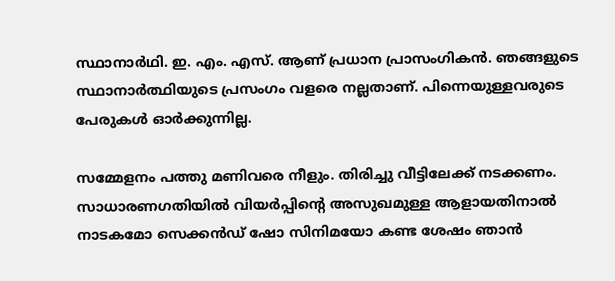സ്ഥാനാർഥി. ഇ. എം. എസ്. ആണ് പ്രധാന പ്രാസംഗികൻ. ഞങ്ങളുടെ സ്ഥാനാർത്ഥിയുടെ പ്രസംഗം വളരെ നല്ലതാണ്. പിന്നെയുള്ളവരുടെ പേരുകൾ ഓർക്കുന്നില്ല.

സമ്മേളനം പത്തു മണിവരെ നീളും. തിരിച്ചു വീട്ടിലേക്ക് നടക്കണം. സാധാരണഗതിയിൽ വിയർപ്പിന്റെ അസുഖമുള്ള ആളായതിനാൽ നാടകമോ സെക്കൻഡ് ഷോ സിനിമയോ കണ്ട ശേഷം ഞാൻ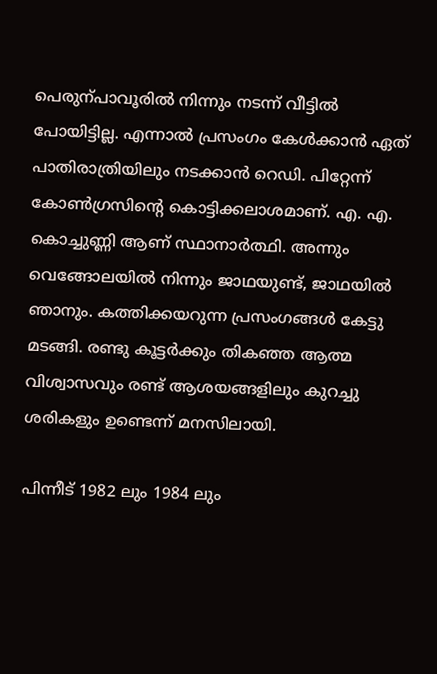പെരുന്പാവൂരിൽ നിന്നും നടന്ന് വീട്ടിൽ പോയിട്ടില്ല. എന്നാൽ പ്രസംഗം കേൾക്കാൻ ഏത് പാതിരാത്രിയിലും നടക്കാൻ റെഡി. പിറ്റേന്ന് കോൺഗ്രസിന്റെ കൊട്ടിക്കലാശമാണ്. എ. എ. കൊച്ചുണ്ണി ആണ് സ്ഥാനാർത്ഥി. അന്നും വെങ്ങോലയിൽ നിന്നും ജാഥയുണ്ട്, ജാഥയിൽ ഞാനും. കത്തിക്കയറുന്ന പ്രസംഗങ്ങൾ കേട്ടു മടങ്ങി. രണ്ടു കൂട്ടർക്കും തികഞ്ഞ ആത്മ വിശ്വാസവും രണ്ട് ആശയങ്ങളിലും കുറച്ചു ശരികളും ഉണ്ടെന്ന് മനസിലായി.

പിന്നീട് 1982 ലും 1984 ലും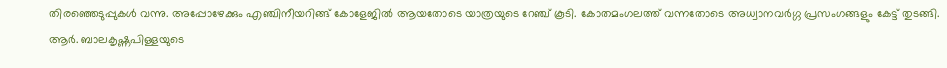തിരഞ്ഞെടുപ്പുകൾ വന്നു. അപ്പോഴേക്കും എഞ്ചിനീയറിങ്ങ് കോളേജിൽ ആയതോടെ യാത്രയുടെ റേഞ്ച് കൂടി. കോതമംഗലത്ത് വന്നതോടെ അധ്വാനവർഗ്ഗ പ്രസംഗങ്ങളും കേട്ട് തുടങ്ങി. ആർ. ബാലകൃഷ്ണപിള്ളയുടെ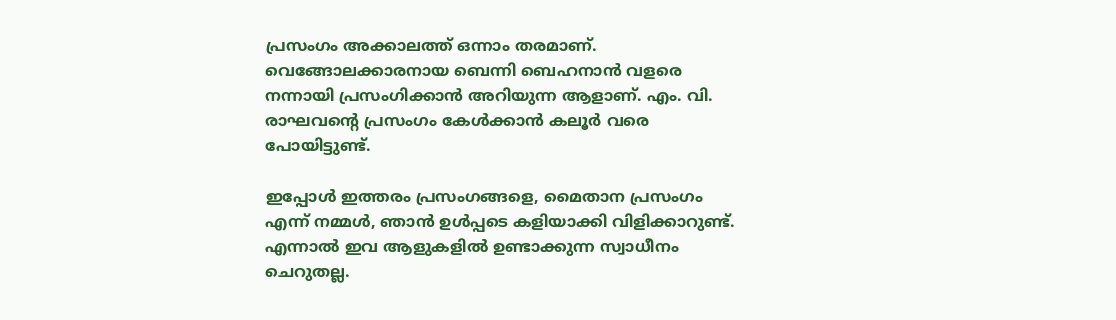പ്രസംഗം അക്കാലത്ത് ഒന്നാം തരമാണ്. വെങ്ങോലക്കാരനായ ബെന്നി ബെഹനാൻ വളരെ നന്നായി പ്രസംഗിക്കാൻ അറിയുന്ന ആളാണ്. എം. വി. രാഘവന്റെ പ്രസംഗം കേൾക്കാൻ കലൂർ വരെ പോയിട്ടുണ്ട്.

ഇപ്പോൾ ഇത്തരം പ്രസംഗങ്ങളെ, മൈതാന പ്രസംഗം എന്ന് നമ്മൾ, ഞാൻ ഉൾപ്പടെ കളിയാക്കി വിളിക്കാറുണ്ട്. എന്നാൽ ഇവ ആളുകളിൽ ഉണ്ടാക്കുന്ന സ്വാധീനം ചെറുതല്ല.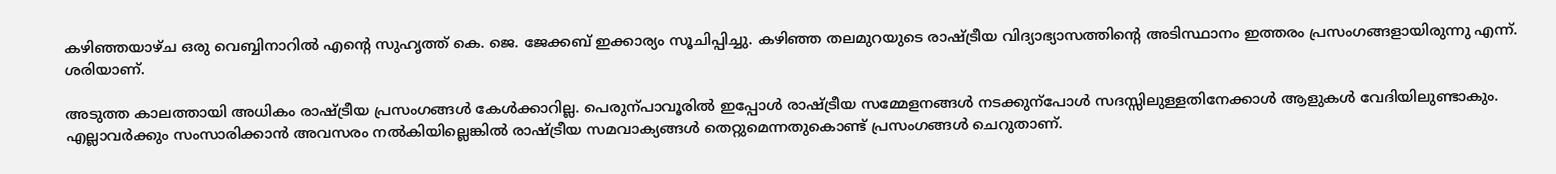കഴിഞ്ഞയാഴ്ച ഒരു വെബ്ബിനാറിൽ എന്റെ സുഹൃത്ത് കെ. ജെ. ജേക്കബ് ഇക്കാര്യം സൂചിപ്പിച്ചു. കഴിഞ്ഞ തലമുറയുടെ രാഷ്ട്രീയ വിദ്യാഭ്യാസത്തിന്റെ അടിസ്ഥാനം ഇത്തരം പ്രസംഗങ്ങളായിരുന്നു എന്ന്. ശരിയാണ്.

അടുത്ത കാലത്തായി അധികം രാഷ്ട്രീയ പ്രസംഗങ്ങൾ കേൾക്കാറില്ല. പെരുന്പാവൂരിൽ ഇപ്പോൾ രാഷ്ട്രീയ സമ്മേളനങ്ങൾ നടക്കുന്പോൾ സദസ്സിലുള്ളതിനേക്കാൾ ആളുകൾ വേദിയിലുണ്ടാകും. എല്ലാവർക്കും സംസാരിക്കാൻ അവസരം നൽകിയില്ലെങ്കിൽ രാഷ്ട്രീയ സമവാക്യങ്ങൾ തെറ്റുമെന്നതുകൊണ്ട് പ്രസംഗങ്ങൾ ചെറുതാണ്.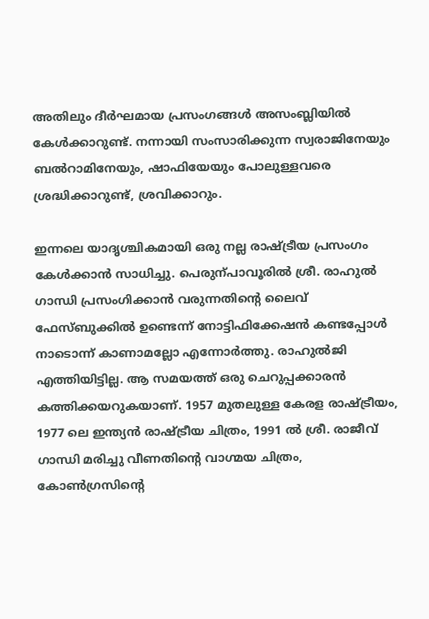അതിലും ദീർഘമായ പ്രസംഗങ്ങൾ അസംബ്ലിയിൽ കേൾക്കാറുണ്ട്. നന്നായി സംസാരിക്കുന്ന സ്വരാജിനേയും ബൽറാമിനേയും, ഷാഫിയേയും പോലുള്ളവരെ ശ്രദ്ധിക്കാറുണ്ട്, ശ്രവിക്കാറും.

ഇന്നലെ യാദൃശ്ചികമായി ഒരു നല്ല രാഷ്ട്രീയ പ്രസംഗം കേൾക്കാൻ സാധിച്ചു. പെരുന്പാവൂരിൽ ശ്രീ. രാഹുൽ ഗാന്ധി പ്രസംഗിക്കാൻ വരുന്നതിന്റെ ലൈവ് ഫേസ്ബുക്കിൽ ഉണ്ടെന്ന് നോട്ടിഫിക്കേഷൻ കണ്ടപ്പോൾ നാടൊന്ന് കാണാമല്ലോ എന്നോർത്തു. രാഹുൽജി എത്തിയിട്ടില്ല. ആ സമയത്ത് ഒരു ചെറുപ്പക്കാരൻ കത്തിക്കയറുകയാണ്. 1957 മുതലുള്ള കേരള രാഷ്ട്രീയം, 1977 ലെ ഇന്ത്യൻ രാഷ്ട്രീയ ചിത്രം, 1991 ൽ ശ്രീ. രാജീവ് ഗാന്ധി മരിച്ചു വീണതിന്റെ വാഗ്മയ ചിത്രം, കോൺഗ്രസിന്റെ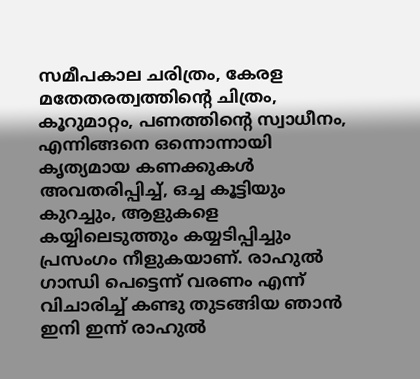സമീപകാല ചരിത്രം, കേരള മതേതരത്വത്തിന്റെ ചിത്രം, കൂറുമാറ്റം, പണത്തിന്റെ സ്വാധീനം, എന്നിങ്ങനെ ഒന്നൊന്നായി കൃത്യമായ കണക്കുകൾ അവതരിപ്പിച്ച്, ഒച്ച കൂട്ടിയും കുറച്ചും, ആളുകളെ കയ്യിലെടുത്തും കയ്യടിപ്പിച്ചും പ്രസംഗം നീളുകയാണ്. രാഹുൽ ഗാന്ധി പെട്ടെന്ന് വരണം എന്ന് വിചാരിച്ച് കണ്ടു തുടങ്ങിയ ഞാൻ ഇനി ഇന്ന് രാഹുൽ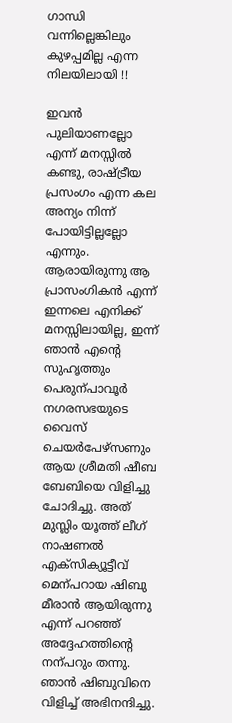ഗാന്ധി വന്നില്ലെങ്കിലും കുഴപ്പമില്ല എന്ന നിലയിലായി !!

ഇവൻ പുലിയാണല്ലോ എന്ന് മനസ്സിൽ കണ്ടു, രാഷ്ട്രീയ പ്രസംഗം എന്ന കല അന്യം നിന്ന് പോയിട്ടില്ലല്ലോ എന്നും. ആരായിരുന്നു ആ പ്രാസംഗികൻ എന്ന് ഇന്നലെ എനിക്ക് മനസ്സിലായില്ല, ഇന്ന് ഞാൻ എന്റെ സുഹൃത്തും പെരുന്പാവൂർ നഗരസഭയുടെ വൈസ് ചെയർപേഴ്സണും ആയ ശ്രീമതി ഷീബ ബേബിയെ വിളിച്ചു ചോദിച്ചു. അത് മുസ്ലിം യൂത്ത് ലീഗ് നാഷണൽ എക്സിക്യൂട്ടീവ് മെന്പറായ ഷിബു മീരാൻ ആയിരുന്നു എന്ന് പറഞ്ഞ് അദ്ദേഹത്തിന്റെ നന്പറും തന്നു. ഞാൻ ഷിബുവിനെ വിളിച്ച് അഭിനന്ദിച്ചു.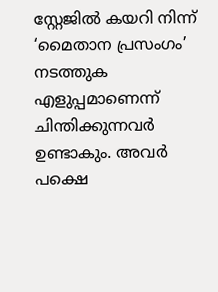സ്റ്റേജിൽ കയറി നിന്ന് ‘മൈതാന പ്രസംഗം’ നടത്തുക എളുപ്പമാണെന്ന് ചിന്തിക്കുന്നവർ ഉണ്ടാകും. അവർ പക്ഷെ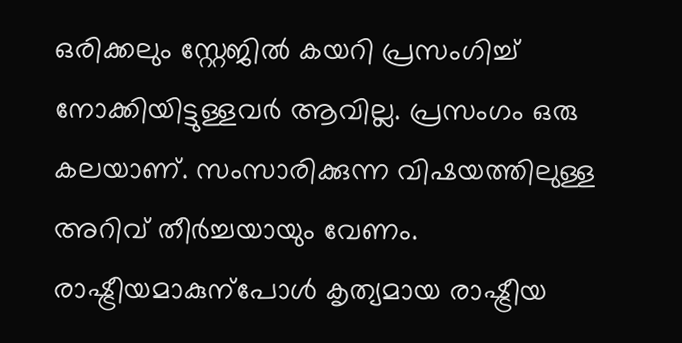ഒരിക്കലും സ്റ്റേജിൽ കയറി പ്രസംഗിച്ച് നോക്കിയിട്ടുള്ളവർ ആവില്ല. പ്രസംഗം ഒരു കലയാണ്. സംസാരിക്കുന്ന വിഷയത്തിലുള്ള അറിവ് തീർച്ചയായും വേണം. രാഷ്ട്രീയമാകുന്പോൾ കൃത്യമായ രാഷ്ട്രീയ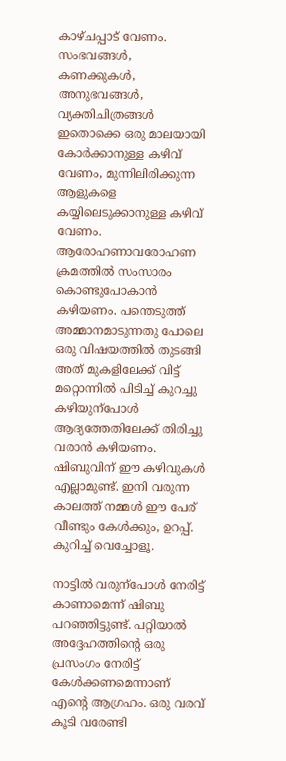കാഴ്ചപ്പാട് വേണം. സംഭവങ്ങൾ, കണക്കുകൾ, അനുഭവങ്ങൾ, വ്യക്തിചിത്രങ്ങൾ ഇതൊക്കെ ഒരു മാലയായി കോർക്കാനുള്ള കഴിവ് വേണം, മുന്നിലിരിക്കുന്ന ആളുകളെ കയ്യിലെടുക്കാനുള്ള കഴിവ് വേണം. ആരോഹണാവരോഹണ ക്രമത്തിൽ സംസാരം കൊണ്ടുപോകാൻ കഴിയണം. പന്തെടുത്ത് അമ്മാനമാടുന്നതു പോലെ ഒരു വിഷയത്തിൽ തുടങ്ങി അത് മുകളിലേക്ക് വിട്ട് മറ്റൊന്നിൽ പിടിച്ച് കുറച്ചു കഴിയുന്പോൾ ആദ്യത്തേതിലേക്ക് തിരിച്ചു വരാൻ കഴിയണം. ഷിബുവിന് ഈ കഴിവുകൾ എല്ലാമുണ്ട്. ഇനി വരുന്ന കാലത്ത് നമ്മൾ ഈ പേര് വീണ്ടും കേൾക്കും, ഉറപ്പ്. കുറിച്ച് വെച്ചോളൂ.

നാട്ടിൽ വരുന്പോൾ നേരിട്ട് കാണാമെന്ന് ഷിബു പറഞ്ഞിട്ടുണ്ട്. പറ്റിയാൽ അദ്ദേഹത്തിന്റെ ഒരു പ്രസംഗം നേരിട്ട് കേൾക്കണമെന്നാണ് എന്റെ ആഗ്രഹം. ഒരു വരവ് കൂടി വരേണ്ടി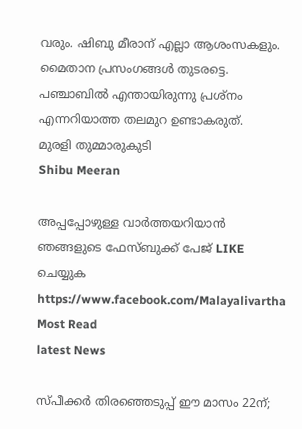വരും. ഷിബു മീരാന് എല്ലാ ആശംസകളും. മൈതാന പ്രസംഗങ്ങൾ തുടരട്ടെ. പഞ്ചാബിൽ എന്തായിരുന്നു പ്രശ്നം എന്നറിയാത്ത തലമുറ ഉണ്ടാകരുത്.
മുരളി തുമ്മാരുകുടി
Shibu Meeran

അപ്പപ്പോഴുള്ള വാര്‍ത്തയറിയാന്‍ ഞങ്ങളുടെ ഫേസ്‌ബുക്ക്‌ പേജ് LIKE ചെയ്യുക
https://www.facebook.com/Malayalivartha
Most Read
latest News

സ്പീക്കര്‍ തിരഞ്ഞെടുപ്പ് ഈ മാസം 22ന്;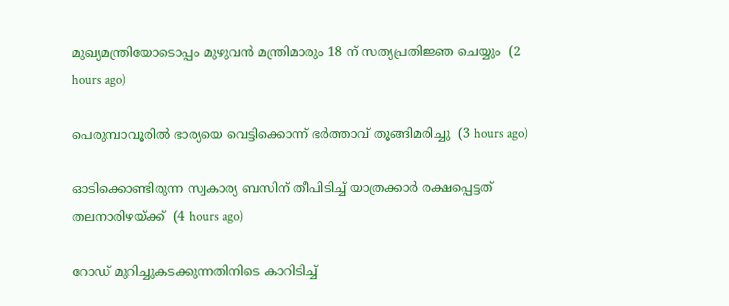മുഖ്യമന്ത്രിയോടൊപ്പം മുഴുവന്‍ മന്ത്രിമാരും 18 ന് സത്യപ്രതിജ്ഞ ചെയ്യും  (2 hours ago)

പെരുമ്പാവൂരില്‍ ഭാര്യയെ വെട്ടിക്കൊന്ന് ഭര്‍ത്താവ് തൂങ്ങിമരിച്ചു  (3 hours ago)

ഓടിക്കൊണ്ടിരുന്ന സ്വകാര്യ ബസിന് തീപിടിച്ച് യാത്രക്കാര്‍ രക്ഷപ്പെട്ടത് തലനാരിഴയ്ക്ക്  (4 hours ago)

റോഡ് മുറിച്ചുകടക്കുന്നതിനിടെ കാറിടിച്ച്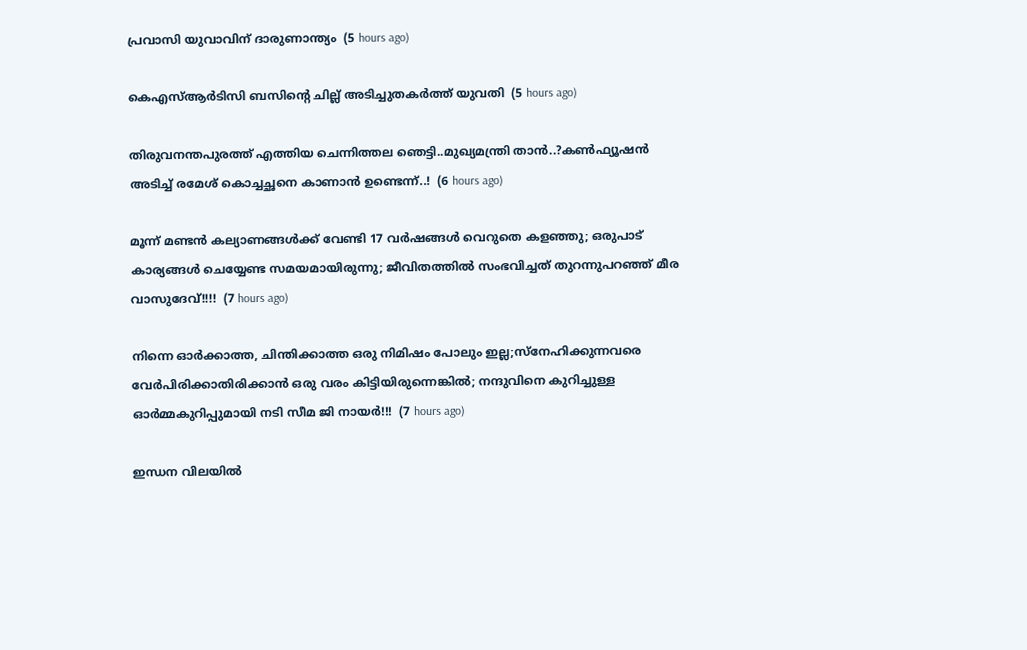പ്രവാസി യുവാവിന് ദാരുണാന്ത്യം  (5 hours ago)

കെഎസ്ആര്‍ടിസി ബസിന്റെ ചില്ല് അടിച്ചുതകര്‍ത്ത് യുവതി  (5 hours ago)

തിരുവനന്തപുരത്ത് എത്തിയ ചെന്നിത്തല ഞെട്ടി..മുഖ്യമന്ത്രി താൻ..?കൺഫ്യൂഷൻ അടിച്ച് രമേശ് കൊച്ചച്ഛനെ കാണാൻ ഉണ്ടെന്ന്..!  (6 hours ago)

മൂന്ന് മണ്ടന്‍ കല്യാണങ്ങള്‍ക്ക് വേണ്ടി 17 വര്‍ഷങ്ങള്‍ വെറുതെ കളഞ്ഞു; ഒരുപാട് കാര്യങ്ങള്‍ ചെയ്യേണ്ട സമയമായിരുന്നു; ജീവിതത്തിൽ സംഭവിച്ചത് തുറന്നുപറഞ്ഞ് മീര വാസുദേവ്!!!!  (7 hours ago)

നിന്നെ ഓർക്കാത്ത, ചിന്തിക്കാത്ത ഒരു നിമിഷം പോലും ഇല്ല;സ്നേഹിക്കുന്നവരെ വേർപിരിക്കാതിരിക്കാൻ ഒരു വരം കിട്ടിയിരുന്നെങ്കിൽ; നന്ദുവിനെ കുറിച്ചുള്ള ഓർമ്മകുറിപ്പുമായി നടി സീമ ജി നായർ!!!  (7 hours ago)

ഇന്ധന വിലയില്‍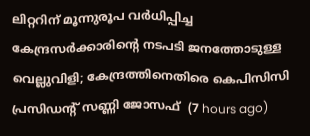ലിറ്ററിന് മൂന്നുരൂപ വര്‍ധിപ്പിച്ച കേന്ദ്രസര്‍ക്കാരിന്റെ നടപടി ജനത്തോടുള്ള വെല്ലുവിളി; കേന്ദ്രത്തിനെതിരെ കെപിസിസി പ്രസിഡന്റ് സണ്ണി ജോസഫ്  (7 hours ago)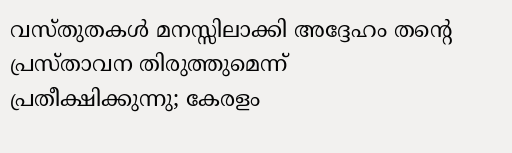വസ്തുതകൾ മനസ്സിലാക്കി അദ്ദേഹം തന്റെ പ്രസ്താവന തിരുത്തുമെന്ന് പ്രതീക്ഷിക്കുന്നു; കേരളം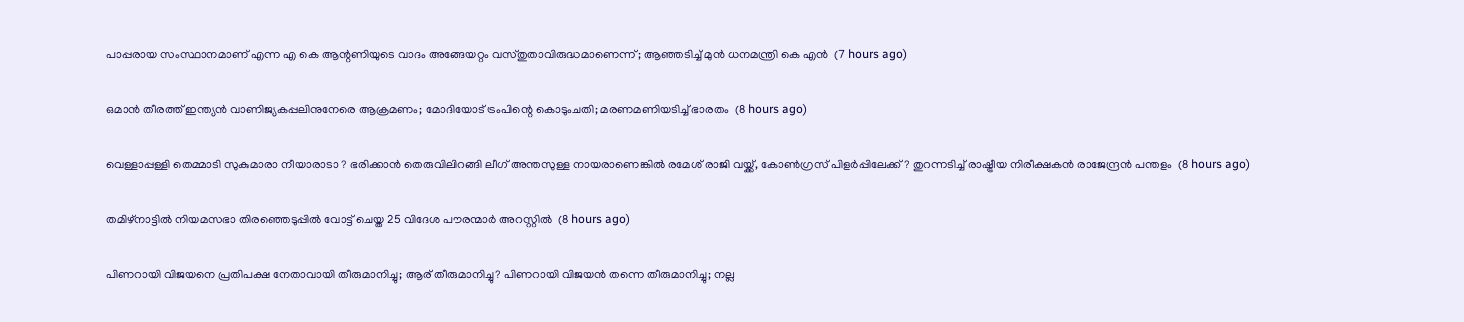പാപ്പരായ സംസ്ഥാനമാണ് എന്ന എ കെ ആന്റണിയുടെ വാദം അങ്ങേയറ്റം വസ്തുതാവിരുദ്ധമാണെന്ന് ; ആഞ്ഞടിച്ച് മുൻ ധനമന്ത്രി കെ എൻ  (7 hours ago)

ഒമാൻ തീരത്ത് ഇന്ത്യൻ വാണിജ്യകപ്പലിനുനേരെ ആക്രമണം; മോദിയോട് ട്രംപിന്റെ കൊടുംചതി; മരണമണിയടിച്ച് ഭാരതം  (8 hours ago)

വെള്ളാപ്പള്ളി തെമ്മാടി സുകുമാരാ നീയാരാടാ ? ഭരിക്കാൻ തെരുവിലിറങ്ങി ലീഗ് അന്തസുള്ള നായരാണെങ്കിൽ രമേശ് രാജി വയ്ക്ക്, കോൺഗ്രസ് പിളർപ്പിലേക്ക് ? തുറന്നടിച്ച് രാഷ്ട്രീയ നിരീക്ഷകൻ രാജേന്ദ്രൻ പന്തളം  (8 hours ago)

തമിഴ്‌നാട്ടില്‍ നിയമസഭാ തിരഞ്ഞെടുപ്പില്‍ വോട്ട് ചെയ്ത 25 വിദേശ പൗരന്മാര്‍ അറസ്റ്റില്‍  (8 hours ago)

പിണറായി വിജയനെ പ്രതിപക്ഷ നേതാവായി തീരുമാനിച്ചു; ആര് തീരുമാനിച്ചു? പിണറായി വിജയൻ തന്നെ തീരുമാനിച്ചു; നല്ല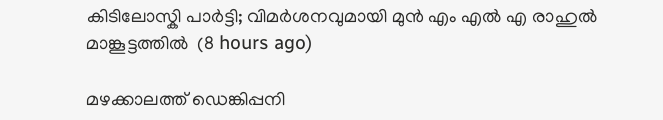കിടിലോസ്കി പാർട്ടി; വിമർശനവുമായി മുൻ എം എൽ എ രാഹുൽ മാങ്കൂട്ടത്തിൽ  (8 hours ago)

മഴക്കാലത്ത് ഡെങ്കിപ്പനി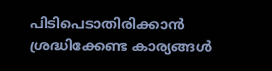പിടിപെടാതിരിക്കാന്‍ ശ്രദ്ധിക്കേണ്ട കാര്യങ്ങള്‍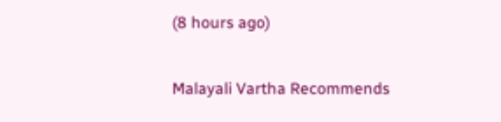(8 hours ago)

Malayali Vartha Recommends